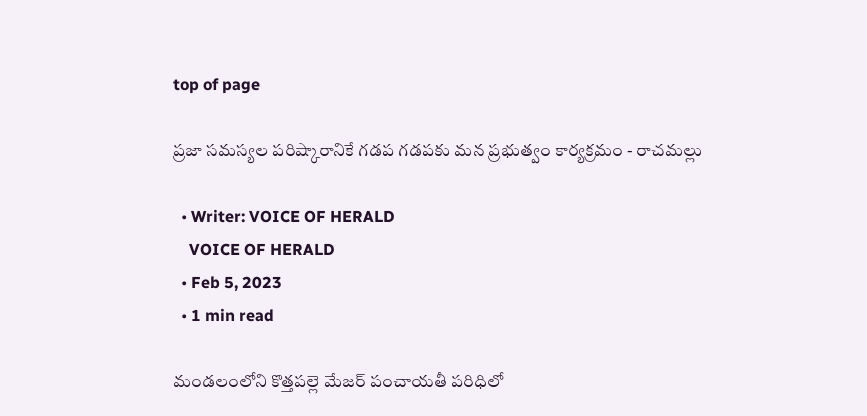top of page

ప్రజా సమస్యల పరిష్కారానికే గడప గడపకు మన ప్రభుత్వం కార్యక్రమం - రాచమల్లు

  • Writer: VOICE OF HERALD
    VOICE OF HERALD
  • Feb 5, 2023
  • 1 min read

మండలంలోని కొత్తపల్లె మేజర్ పంచాయతీ పరిధిలో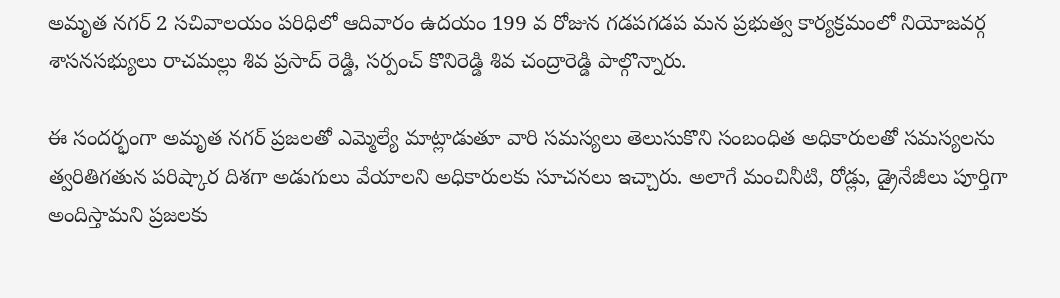అమృత నగర్ 2 సచివాలయం పరిధిలో ఆదివారం ఉదయం 199 వ రోజున గడపగడప మన ప్రభుత్వ కార్యక్రమంలో నియోజవర్గ శాసనసభ్యులు రాచమల్లు శివ ప్రసాద్ రెడ్డి, సర్పంచ్ కొనిరెడ్డి శివ చంద్రారెడ్డి పాల్గొన్నారు.

ఈ సందర్భంగా అమృత నగర్ ప్రజలతో ఎమ్మెల్యే మాట్లాడుతూ వారి సమస్యలు తెలుసుకొని సంబంధిత అధికారులతో సమస్యలను త్వరితిగతున పరిష్కార దిశగా అడుగులు వేయాలని అధికారులకు సూచనలు ఇచ్చారు. అలాగే మంచినీటి, రోడ్లు, డ్రైనేజీలు పూర్తిగా అందిస్తామని ప్రజలకు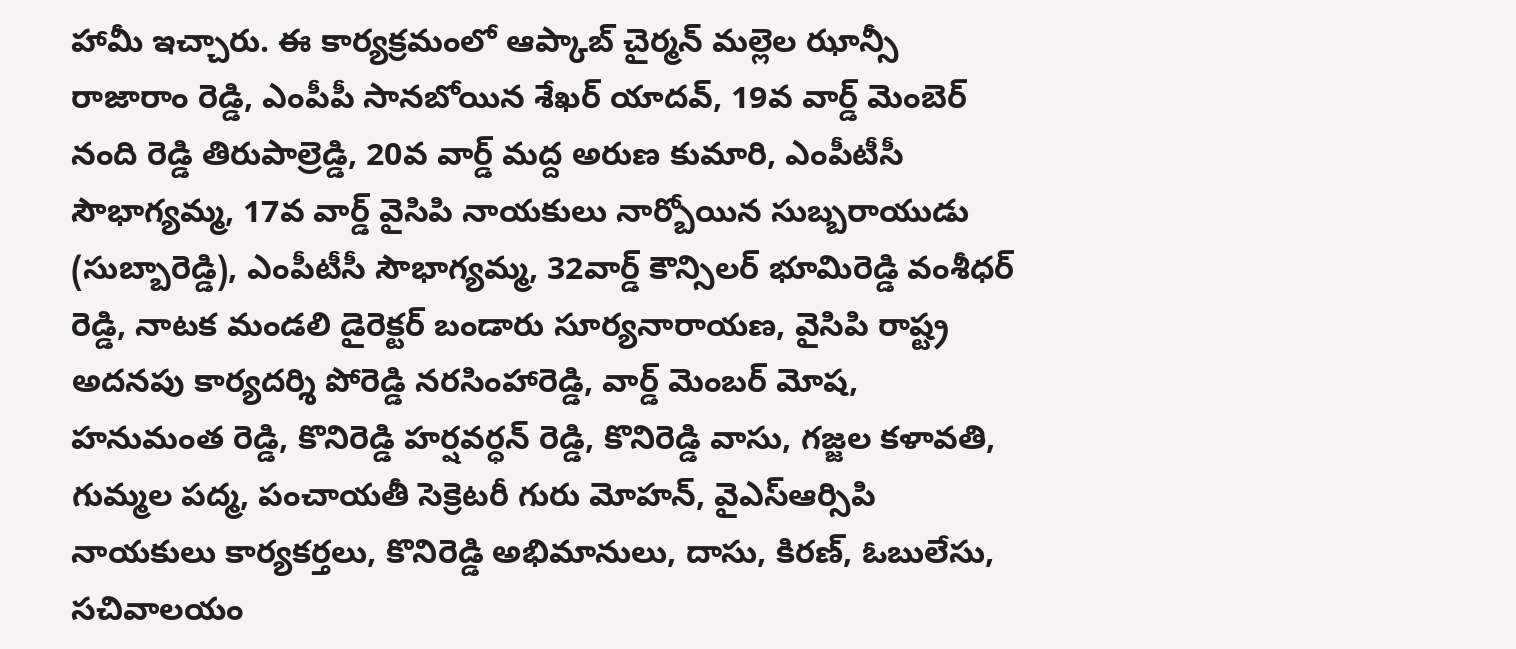హామీ ఇచ్చారు. ఈ కార్యక్రమంలో ఆప్కాబ్ చైర్మన్ మల్లెల ఝాన్సీ రాజారాం రెడ్డి, ఎంపీపీ సానబోయిన శేఖర్ యాదవ్, 19వ వార్డ్ మెంబెర్ నంది రెడ్డి తిరుపాల్రెడ్డి, 20వ వార్డ్ మద్ద అరుణ కుమారి, ఎంపీటీసీ సౌభాగ్యమ్మ, 17వ వార్డ్ వైసిపి నాయకులు నార్బోయిన సుబ్బరాయుడు (సుబ్బారెడ్డి), ఎంపీటీసీ సౌభాగ్యమ్మ, 32వార్డ్ కౌన్సిలర్ భూమిరెడ్డి వంశీధర్ రెడ్డి, నాటక మండలి డైరెక్టర్ బండారు సూర్యనారాయణ, వైసిపి రాష్ట్ర అదనపు కార్యదర్శి పోరెడ్డి నరసింహారెడ్డి, వార్డ్ మెంబర్ మోష, హనుమంత రెడ్డి, కొనిరెడ్డి హర్షవర్ధన్ రెడ్డి, కొనిరెడ్డి వాసు, గజ్జల కళావతి, గుమ్మల పద్మ, పంచాయతీ సెక్రెటరీ గురు మోహన్, వైఎస్ఆర్సిపి నాయకులు కార్యకర్తలు, కొనిరెడ్డి అభిమానులు, దాసు, కిరణ్, ఓబులేసు, సచివాలయం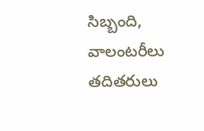సిబ్బంది, వాలంటరీలు తదితరులు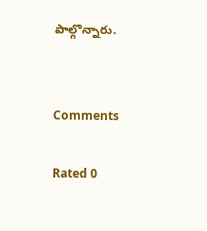పాల్గొన్నారు.


Comments

Rated 0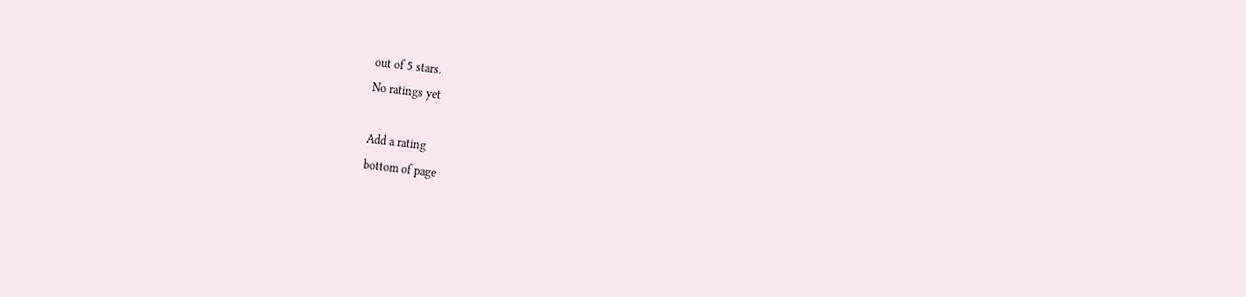out of 5 stars.
No ratings yet

Add a rating
bottom of page